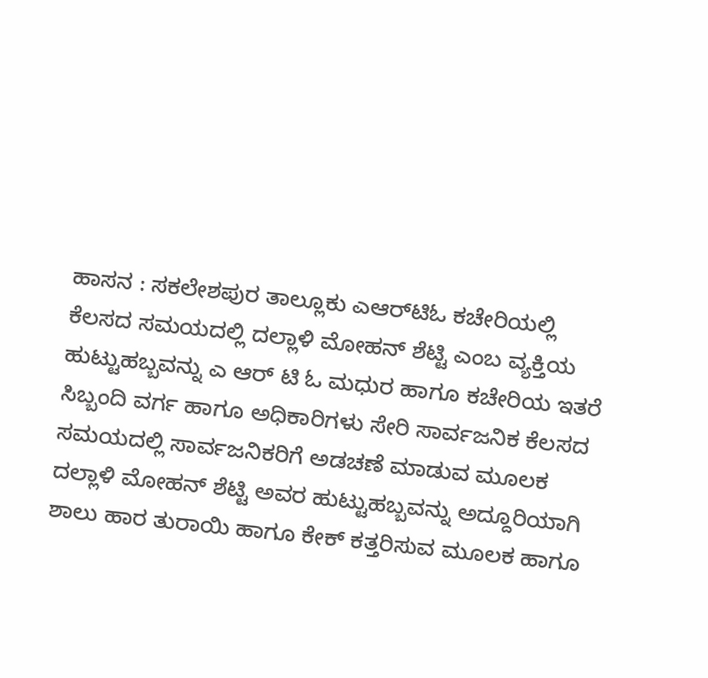ಹಾಸನ : ಸಕಲೇಶಪುರ ತಾಲ್ಲೂಕು ಎಆರ್‌ಟಿಓ ಕಚೇರಿಯಲ್ಲಿ ಕೆಲಸದ ಸಮಯದಲ್ಲಿ ದಲ್ಲಾಳಿ ಮೋಹನ್ ಶೆಟ್ಟಿ ಎಂಬ ವ್ಯಕ್ತಿಯ ಹುಟ್ಟುಹಬ್ಬವನ್ನು ಎ ಆರ್‌ ಟಿ ಓ ಮಧುರ ಹಾಗೂ ಕಚೇರಿಯ ಇತರೆ ಸಿಬ್ಬಂದಿ ವರ್ಗ ಹಾಗೂ ಅಧಿಕಾರಿಗಳು ಸೇರಿ ಸಾರ್ವಜನಿಕ ಕೆಲಸದ ಸಮಯದಲ್ಲಿ ಸಾರ್ವಜನಿಕರಿಗೆ ಅಡಚಣೆ ಮಾಡುವ ಮೂಲಕ ದಲ್ಲಾಳಿ ಮೋಹನ್ ಶೆಟ್ಟಿ ಅವರ ಹುಟ್ಟುಹಬ್ಬವನ್ನು ಅದ್ದೂರಿಯಾಗಿ ಶಾಲು ಹಾರ ತುರಾಯಿ ಹಾಗೂ ಕೇಕ್ ಕತ್ತರಿಸುವ ಮೂಲಕ ಹಾಗೂ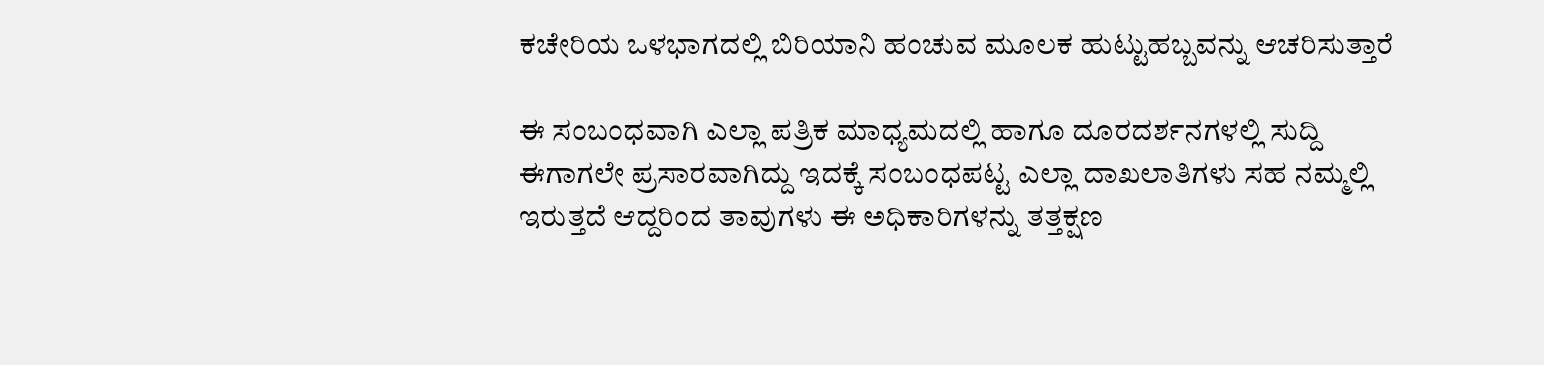ಕಚೇರಿಯ ಒಳಭಾಗದಲ್ಲಿ ಬಿರಿಯಾನಿ ಹಂಚುವ ಮೂಲಕ ಹುಟ್ಟುಹಬ್ಬವನ್ನು ಆಚರಿಸುತ್ತಾರೆ

ಈ ಸಂಬಂಧವಾಗಿ ಎಲ್ಲಾ ಪತ್ರಿಕ ಮಾಧ್ಯಮದಲ್ಲಿ ಹಾಗೂ ದೂರದರ್ಶನಗಳಲ್ಲಿ ಸುದ್ದಿ ಈಗಾಗಲೇ ಪ್ರಸಾರವಾಗಿದ್ದು ಇದಕ್ಕೆ ಸಂಬಂಧಪಟ್ಟ ಎಲ್ಲಾ ದಾಖಲಾತಿಗಳು ಸಹ ನಮ್ಮಲ್ಲಿ ಇರುತ್ತದೆ ಆದ್ದರಿಂದ ತಾವುಗಳು ಈ ಅಧಿಕಾರಿಗಳನ್ನು ತತ್ತಕ್ಷಣ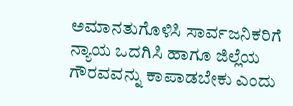ಅಮಾನತುಗೊಳಿಸಿ ಸಾರ್ವಜನಿಕರಿಗೆ ನ್ಯಾಯ ಒದಗಿಸಿ ಹಾಗೂ ಜಿಲ್ಲೆಯ ಗೌರವವನ್ನು ಕಾಪಾಡಬೇಕು ಎಂದು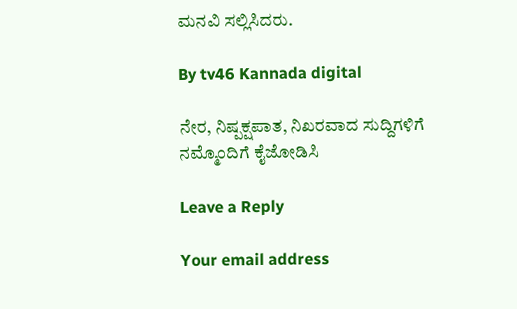ಮನವಿ ಸಲ್ಲಿಸಿದರು.

By tv46 Kannada digital

ನೇರ, ನಿಷ್ಪಕ್ಷಪಾತ, ನಿಖರವಾದ ಸುದ್ದಿಗಳಿಗೆ ನಮ್ಮೊಂದಿಗೆ ಕೈಜೋಡಿಸಿ

Leave a Reply

Your email address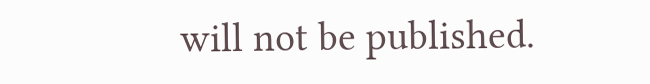will not be published.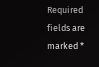Required fields are marked *